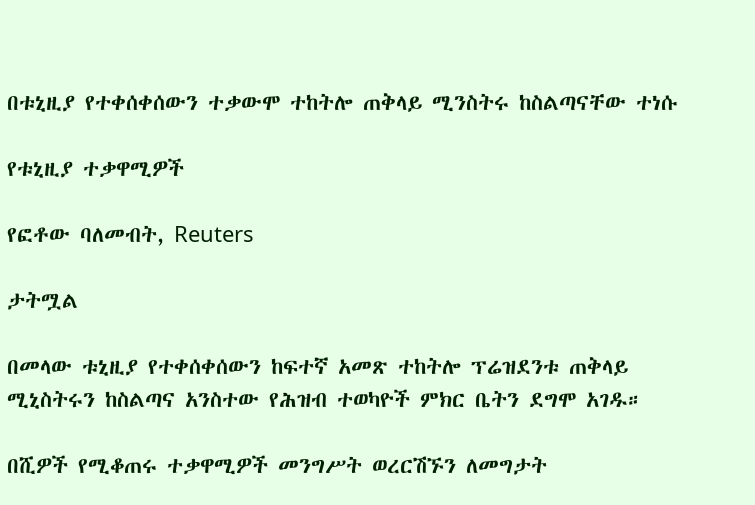በቱኒዚያ የተቀሰቀሰውን ተቃውሞ ተከትሎ ጠቅላይ ሚንስትሩ ከስልጣናቸው ተነሱ

የቱኒዚያ ተቃዋሚዎች

የፎቶው ባለመብት, Reuters

ታትሟል

በመላው ቱኒዚያ የተቀሰቀሰውን ከፍተኛ አመጽ ተከትሎ ፕሬዝደንቱ ጠቅላይ ሚኒስትሩን ከስልጣና አንስተው የሕዝብ ተወካዮች ምክር ቤትን ደግሞ አገዱ።

በሺዎች የሚቆጠሩ ተቃዋሚዎች መንግሥት ወረርሽኙን ለመግታት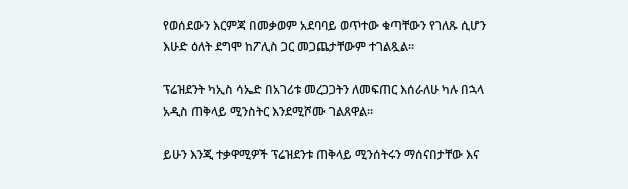የወሰደውን እርምጃ በመቃወም አደባባይ ወጥተው ቁጣቸውን የገለጹ ሲሆን እሁድ ዕለት ደግሞ ከፖሊስ ጋር መጋጨታቸውም ተገልጿል።

ፕሬዝደንት ካኢስ ሳኤድ በአገሪቱ መረጋጋትን ለመፍጠር እሰራለሁ ካሉ በኋላ አዲስ ጠቅላይ ሚንስትር እንደሚሾሙ ገልጸዋል።

ይሁን እንጂ ተቃዋሚዎች ፕሬዝደንቱ ጠቅላይ ሚንሰትሩን ማሰናበታቸው እና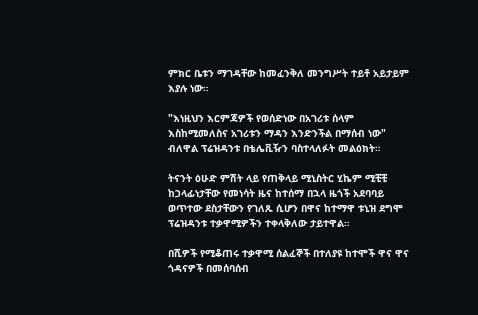ምክር ቤቱን ማገዳቸው ከመፈንቅለ መንግሥት ተይቶ አይታይም እያሉ ነው።

"እነዚህን እርምጃዎች የወሰድነው በአገሪቱ ሰላም እስከሚመለስና አገሪቱን ማዳን እንድንችል በማሰብ ነው" ብለዋል ፕሬዝዳንቱ በቴሌቪዥን ባስተላለፉት መልዕክት።

ትናንት ዕሁድ ምሽት ላይ የጠቅላይ ሚኒስትር ሂኬም ሚቺቺ ከኃላፊነታቸው የመነሳት ዜና ከተሰማ በኋላ ዜጎች አደባባይ ወጥተው ደስታቸውን የገለጹ ሲሆን በዋና ከተማዋ ቱኒዝ ደግሞ ፕሬዝዳንቱ ተቃዋሚዎችን ተቀላቅለው ታይተዋል።

በሺዎች የሚቆጠሩ ተቃዋሚ ሰልፈኞች በተለያዩ ከተሞች ዋና ዋና ጎዳናዎች በመሰባሰብ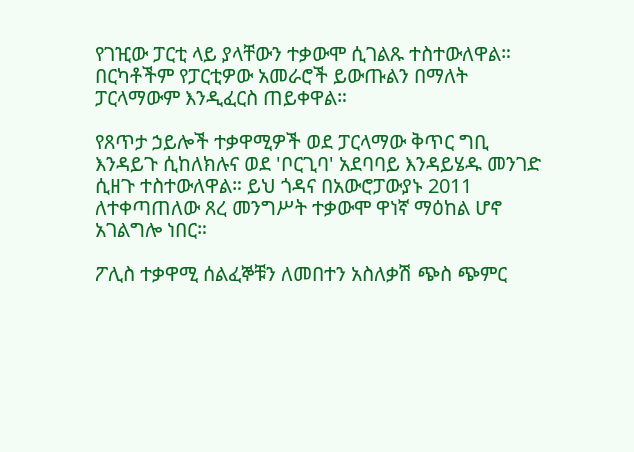የገዢው ፓርቲ ላይ ያላቸውን ተቃውሞ ሲገልጹ ተስተውለዋል። በርካቶችም የፓርቲዎው አመራሮች ይውጡልን በማለት ፓርላማውም እንዲፈርስ ጠይቀዋል።

የጸጥታ ኃይሎች ተቃዋሚዎች ወደ ፓርላማው ቅጥር ግቢ እንዳይጉ ሲከለክሉና ወደ 'ቦርጊባ' አደባባይ እንዳይሄዱ መንገድ ሲዘጉ ተስተውለዋል። ይህ ጎዳና በአውሮፓውያኑ 2011 ለተቀጣጠለው ጸረ መንግሥት ተቃውሞ ዋነኛ ማዕከል ሆኖ አገልግሎ ነበር።

ፖሊስ ተቃዋሚ ሰልፈኞቹን ለመበተን አስለቃሽ ጭስ ጭምር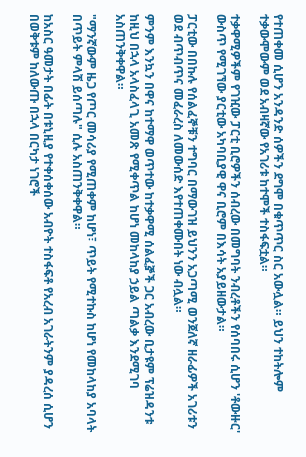የተጠቀመ ሲሆን አንዳንድ ሰዎችን ደግሞ በቁጥጥር ስር አውሏል። ይህን ተከትሎም ተቃውሞውም ወደ አብዛኛው የአገሪቱ ከተሞች ተስፋፍቷል።

ተቃዋሚዎችም የገዢው ፓርቲ ቢሮዎችን ሰብረው በመግባት ንብረቶችን የሰባበሩ ሲሆን 'ቶውዙር' ውስጥ የሚገኘው ያርቲው አካባቢያዊ ዋና ቢሮም በእሳት አያይዘውታል።

ፓርቲው በበኩሉ የሰልፈኞቹን ተግባር በማውገዝ ይህንን አጋጣሚ ወንጀለኛ ዘራፊዎች አገሪቱን ወደ ብጥብጥና መፈራረስ ለመውሰድ እየተጠቀሙበት ነው ብሏል።

ምንም እንኳን በዋና ከተማዋ ወጥተው ከተቃዋሚ ሰልፈⶉች ጋር አብረው ቢታዩም ፕሬዝዳንቱ ከዚህ በኋላ አላስፈላጊ አመጽ የሚቀጥል ከሆነ መከላከያ ኃይል ጣልቃ እንደሚገባ አስጠንቅቀዋል።

"ማንኛውም ዜጋ የጦር መሳሪያ የሚጠቀም ከሆነ፣ ጥይት የሚተኩስ ከሆነ የመከላከያ አባላት በጥይት ምላሽ ይሰጣሉ" ሲሉ አስጠንቅቀዋል።

ከአስር ዓመታት በፊት በቱኒዚያ የተቀሰቀሰው አብዮት ተስፋፍቶ የአረብ አገራትንም ያዳረሰ ሲሆን በወቅቱም ከለውጡ በኋላ በርካታ ነገሮች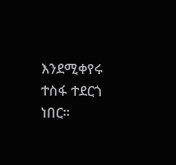እንደሚቀየሩ ተስፋ ተደርጎ ነበር።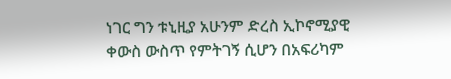ነገር ግን ቱኒዚያ አሁንም ድረስ ኢኮኖሚያዊ ቀውስ ውስጥ የምትገኝ ሲሆን በአፍሪካም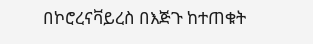በኮሮረናቫይረስ በእጅጉ ከተጠቁት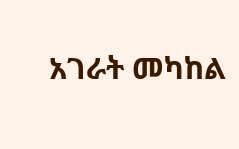አገራት መካከል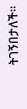ትገኝበታለች።